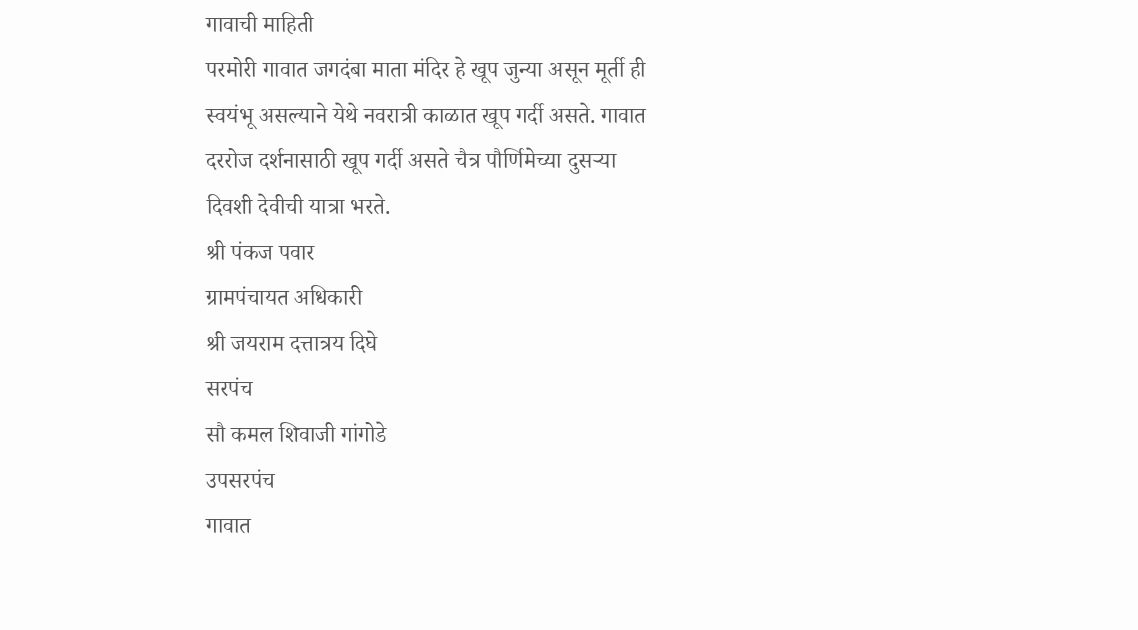गावाची माहिती
परमोरी गावात जगदंबा माता मंदिर हे खूप जुन्या असून मूर्ती ही स्वयंभू असल्याने येथे नवरात्री काळात खूप गर्दी असते. गावात दररोज दर्शनासाठी खूप गर्दी असते चैत्र पौर्णिमेच्या दुसऱ्या दिवशी देवीची यात्रा भरते.
श्री पंकज पवार
ग्रामपंचायत अधिकारी
श्री जयराम दत्तात्रय दिघे
सरपंच
सौ कमल शिवाजी गांगोडे
उपसरपंच
गावात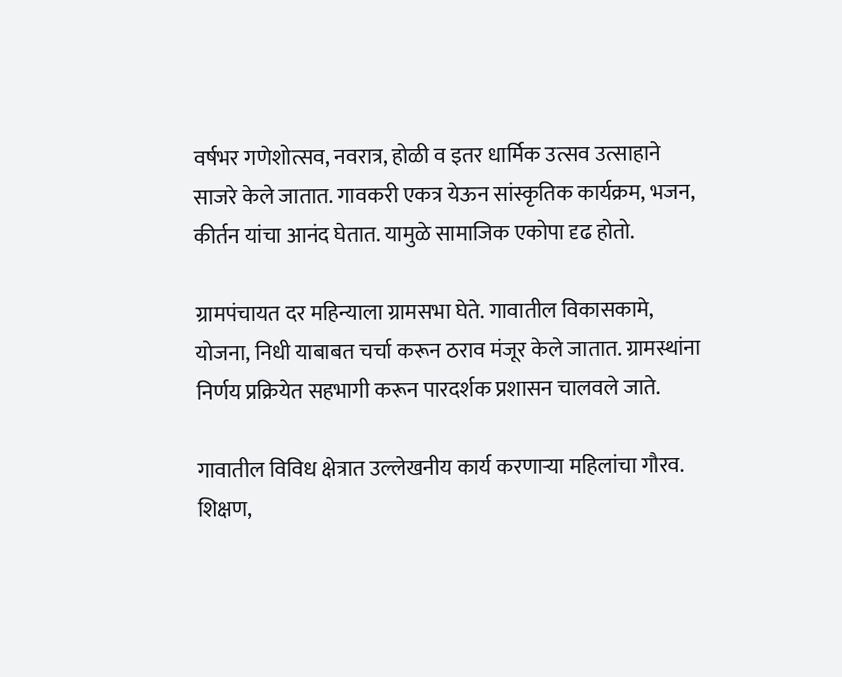वर्षभर गणेशोत्सव, नवरात्र, होळी व इतर धार्मिक उत्सव उत्साहाने साजरे केले जातात. गावकरी एकत्र येऊन सांस्कृतिक कार्यक्रम, भजन, कीर्तन यांचा आनंद घेतात. यामुळे सामाजिक एकोपा दृढ होतो.

ग्रामपंचायत दर महिन्याला ग्रामसभा घेते. गावातील विकासकामे, योजना, निधी याबाबत चर्चा करून ठराव मंजूर केले जातात. ग्रामस्थांना निर्णय प्रक्रियेत सहभागी करून पारदर्शक प्रशासन चालवले जाते.

गावातील विविध क्षेत्रात उल्लेखनीय कार्य करणाऱ्या महिलांचा गौरव. शिक्षण,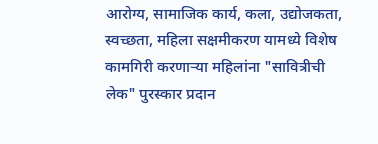आरोग्य, सामाजिक कार्य, कला, उद्योजकता, स्वच्छता, महिला सक्षमीकरण यामध्ये विशेष कामगिरी करणाऱ्या महिलांना "सावित्रीची लेक" पुरस्कार प्रदान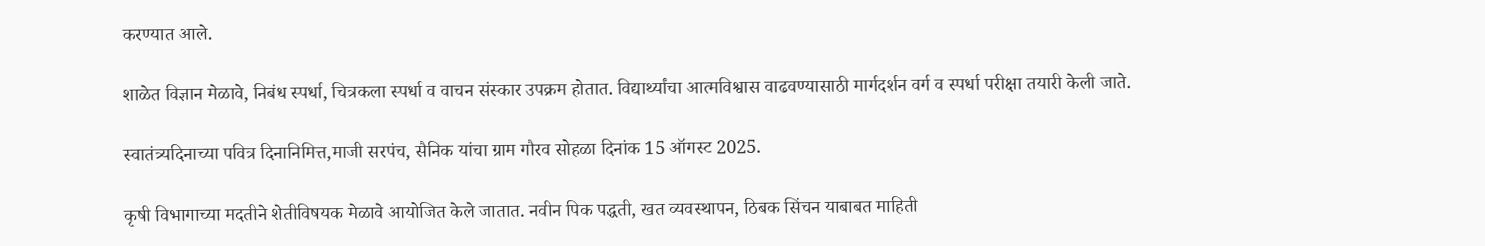करण्यात आले.

शाळेत विज्ञान मेळावे, निबंध स्पर्धा, चित्रकला स्पर्धा व वाचन संस्कार उपक्रम होतात. विद्यार्थ्यांचा आत्मविश्वास वाढवण्यासाठी मार्गदर्शन वर्ग व स्पर्धा परीक्षा तयारी केली जाते.

स्वातंत्र्यदिनाच्या पवित्र दिनानिमित्त,माजी सरपंच, सैनिक यांचा ग्राम गौरव सोहळा दिनांक 15 ऑगस्ट 2025.

कृषी विभागाच्या मदतीने शेतीविषयक मेळावे आयोजित केले जातात. नवीन पिक पद्धती, खत व्यवस्थापन, ठिबक सिंचन याबाबत माहिती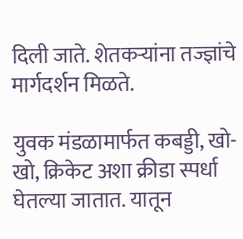दिली जाते. शेतकऱ्यांना तज्ज्ञांचे मार्गदर्शन मिळते.

युवक मंडळामार्फत कबड्डी, खो-खो, क्रिकेट अशा क्रीडा स्पर्धा घेतल्या जातात. यातून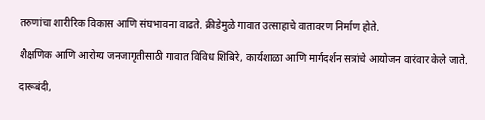तरुणांचा शारीरिक विकास आणि संघभावना वाढते. क्रीडेमुळे गावात उत्साहाचे वातावरण निर्माण होते.

शैक्षणिक आणि आरोग्य जनजागृतीसाठी गावात विविध शिबिरे, कार्यशाळा आणि मार्गदर्शन सत्रांचे आयोजन वारंवार केले जाते.

दारूबंदी,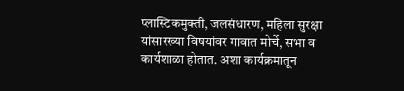प्लास्टिकमुक्ती, जलसंधारण, महिला सुरक्षा यांसारख्या विषयांवर गावात मोर्चे, सभा व कार्यशाळा होतात. अशा कार्यक्रमातून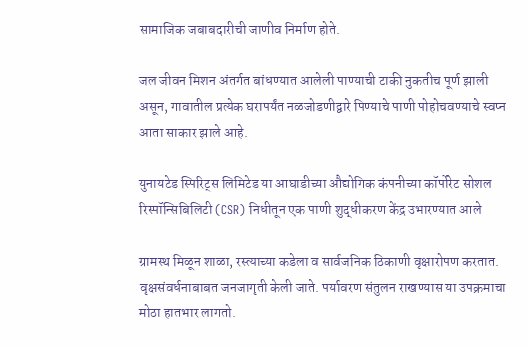सामाजिक जबाबदारीची जाणीव निर्माण होते.

जल जीवन मिशन अंतर्गत बांधण्यात आलेली पाण्याची टाकी नुकतीच पूर्ण झाली असून, गावातील प्रत्येक घरापर्यंत नळजोडणीद्वारे पिण्याचे पाणी पोहोचवण्याचे स्वप्न आता साकार झाले आहे.

युनायटेड स्पिरिट्स लिमिटेड या आघाडीच्या औद्योगिक कंपनीच्या कॉर्पोरेट सोशल रिस्पॉन्सिबिलिटी (CSR) निधीतून एक पाणी शुद्धीकरण केंद्र उभारण्यात आले

ग्रामस्थ मिळून शाळा, रस्त्याच्या कडेला व सार्वजनिक ठिकाणी वृक्षारोपण करतात. वृक्षसंवर्धनाबाबत जनजागृती केली जाते. पर्यावरण संतुलन राखण्यास या उपक्रमाचा मोठा हातभार लागतो.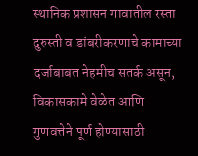स्थानिक प्रशासन गावातील रस्ता दुरुस्ती व डांबरीकरणाचे कामाच्या दर्जाबाबत नेहमीच सतर्क असून, विकासकामे वेळेत आणि गुणवत्तेने पूर्ण होण्यासाठी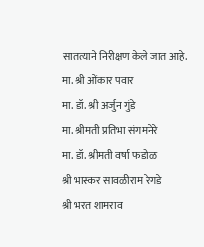सातत्याने निरीक्षण केले जात आहे.
मा. श्री ओंकार पवार
मा. डॉ. श्री अर्जुन गुंडे
मा. श्रीमती प्रतिभा संगमनेरे
मा. डॉ. श्रीमती वर्षा फडोळ
श्री भास्कर सावळीराम रेगडे
श्री भरत शामराव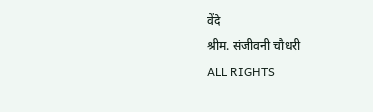वेंदे
श्रीम. संजीवनी चौधरी
ALL RIGHTS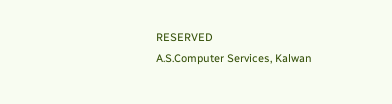RESERVED
A.S.Computer Services, Kalwan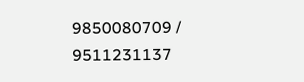9850080709 / 9511231137